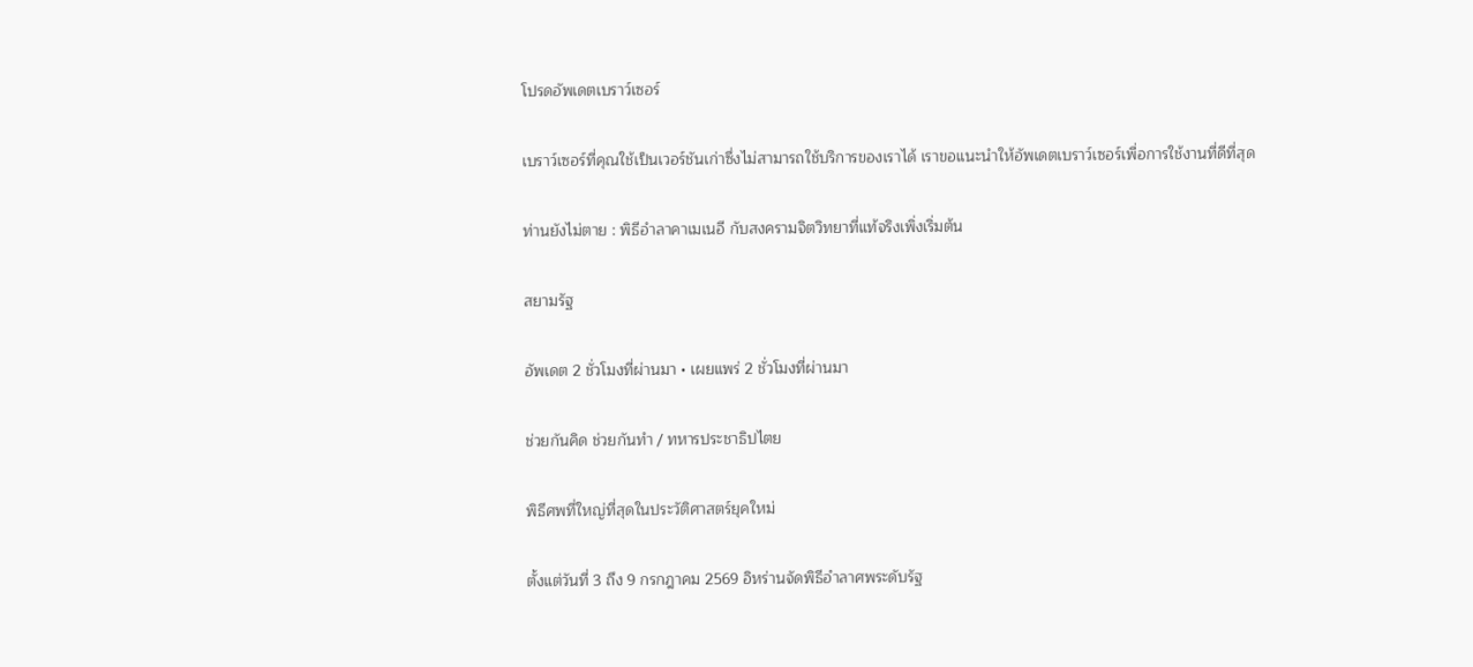โปรดอัพเดตเบราว์เซอร์

เบราว์เซอร์ที่คุณใช้เป็นเวอร์ชันเก่าซึ่งไม่สามารถใช้บริการของเราได้ เราขอแนะนำให้อัพเดตเบราว์เซอร์เพื่อการใช้งานที่ดีที่สุด

ท่านยังไม่ตาย : พิธีอำลาคาเมเนอี กับสงครามจิตวิทยาที่แท้จริงเพิ่งเริ่มต้น

สยามรัฐ

อัพเดต 2 ชั่วโมงที่ผ่านมา • เผยแพร่ 2 ชั่วโมงที่ผ่านมา

ช่วยกันคิด ช่วยกันทำ / ทหารประชาธิปไตย

พิธีศพที่ใหญ่ที่สุดในประวัติศาสตร์ยุคใหม่

ตั้งแต่วันที่ 3 ถึง 9 กรกฎาคม 2569 อิหร่านจัดพิธีอำลาศพระดับรัฐ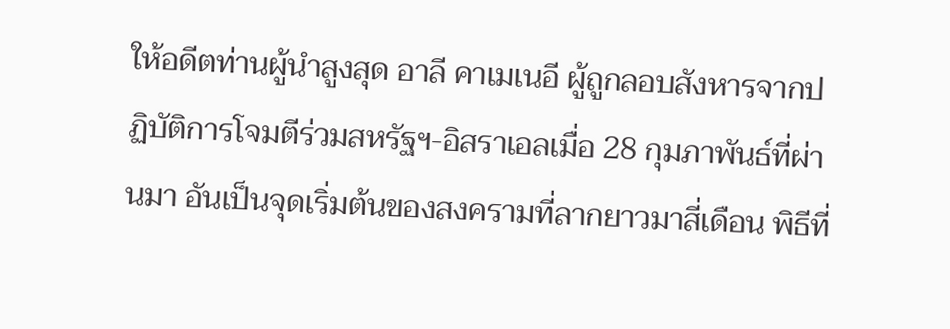ให้อดีตท่านผู้นำสูงสุด อาลี คาเมเนอี ผู้ถูกลอบสังหารจากปฏิบัติการโจมตีร่วมสหรัฐฯ-อิสราเอลเมื่อ 28 กุมภาพันธ์ที่ผ่านมา อันเป็นจุดเริ่มต้นของสงครามที่ลากยาวมาสี่เดือน พิธีที่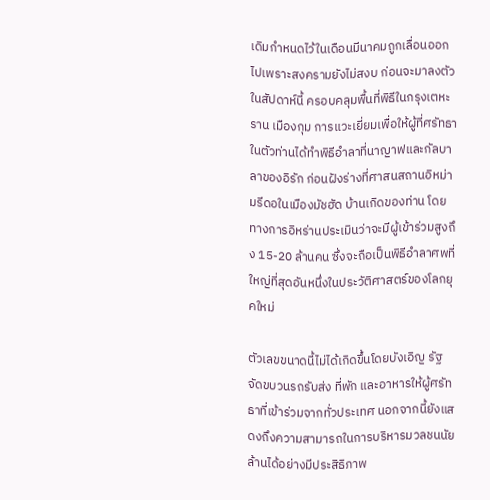เดิมกำหนดไว้ในเดือนมีนาคมถูกเลื่อนออกไปเพราะสงครามยังไม่สงบ ก่อนจะมาลงตัวในสัปดาห์นี้ ครอบคลุมพื้นที่พิธีในกรุงเตหะราน เมืองกุม การแวะเยี่ยมเพื่อให้ผู้ที่ศรัทธาในตัวท่านได้ทำพิธีอำลาที่นาญาฟและกัลบาลาของอิรัก ก่อนฝังร่างที่ศาสนสถานอิหม่ามรีดอในเมืองมัชฮัด บ้านเกิดของท่าน โดยทางการอิหร่านประเมินว่าจะมีผู้เข้าร่วมสูงถึง 15-20 ล้านคน ซึ่งจะถือเป็นพิธีอำลาศพที่ใหญ่ที่สุดอันหนึ่งในประวัติศาสตร์ของโลกยุคใหม่

ตัวเลขขนาดนี้ไม่ได้เกิดขึ้นโดยบังเอิญ รัฐจัดขบวนรถรับส่ง ที่พัก และอาหารให้ผู้ศรัทธาที่เข้าร่วมจากทั่วประเทศ นอกจากนี้ยังแสดงถึงความสามารถในการบริหารมวลชนนัยล้านได้อย่างมีประสิธิภาพ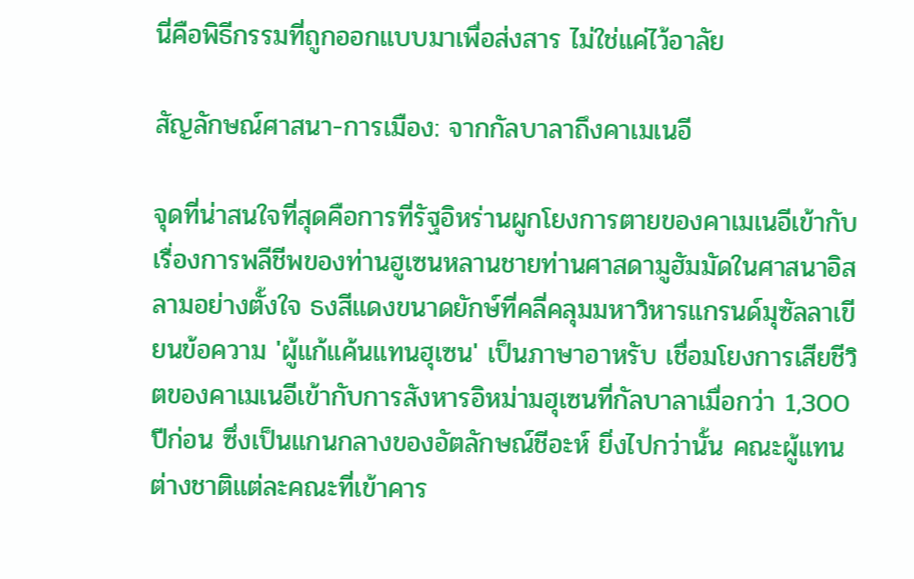นี่คือพิธีกรรมที่ถูกออกแบบมาเพื่อส่งสาร ไม่ใช่แค่ไว้อาลัย

สัญลักษณ์ศาสนา-การเมือง: จากกัลบาลาถึงคาเมเนอี

จุดที่น่าสนใจที่สุดคือการที่รัฐอิหร่านผูกโยงการตายของคาเมเนอีเข้ากับเรื่องการพลีชีพของท่านฮูเซนหลานชายท่านศาสดามูฮัมมัดในศาสนาอิสลามอย่างตั้งใจ ธงสีแดงขนาดยักษ์ที่คลี่คลุมมหาวิหารแกรนด์มุซัลลาเขียนข้อความ 'ผู้แก้แค้นแทนฮุเซน' เป็นภาษาอาหรับ เชื่อมโยงการเสียชีวิตของคาเมเนอีเข้ากับการสังหารอิหม่ามฮุเซนที่กัลบาลาเมื่อกว่า 1,300 ปีก่อน ซึ่งเป็นแกนกลางของอัตลักษณ์ชีอะห์ ยิ่งไปกว่านั้น คณะผู้แทนต่างชาติแต่ละคณะที่เข้าคาร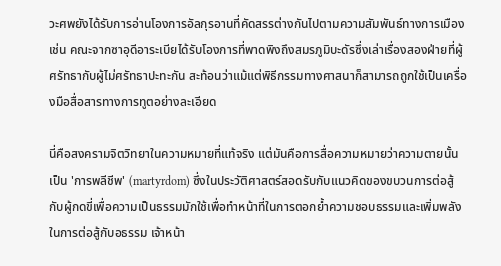วะศพยังได้รับการอ่านโองการอัลกุรอานที่คัดสรรต่างกันไปตามความสัมพันธ์ทางการเมือง เช่น คณะจากซาอุดีอาระเบียได้รับโองการที่พาดพิงถึงสมรภูมิบะดัรซึ่งเล่าเรื่องสองฝ่ายที่ผู้ศรัทธากับผู้ไม่ศรัทธาปะทะกัน สะท้อนว่าแม้แต่พิธีกรรมทางศาสนาก็สามารถถูกใช้เป็นเครื่องมือสื่อสารทางการทูตอย่างละเอียด

นี่คือสงครามจิตวิทยาในความหมายที่แท้จริง แต่มันคือการสื่อความหมายว่าความตายนั้นเป็น 'การพลีชีพ' (martyrdom) ซึ่งในประวัติศาสตร์สอดรับกับแนวคิดของขบวนการต่อสู้กับผู้กดขี่เพื่อความเป็นธรรมมักใช้เพื่อทำหน้าที่ในการตอกย้ำความชอบธรรมและเพิ่มพลังในการต่อสู้กับอธรรม เจ้าหน้า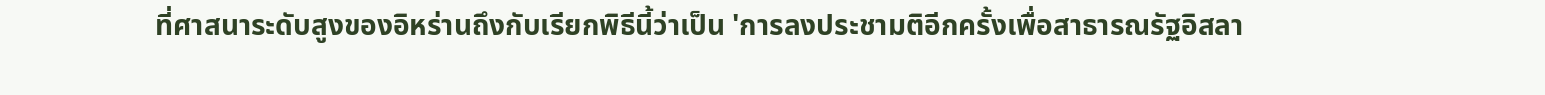ที่ศาสนาระดับสูงของอิหร่านถึงกับเรียกพิธีนี้ว่าเป็น 'การลงประชามติอีกครั้งเพื่อสาธารณรัฐอิสลา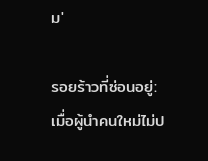ม'

รอยร้าวที่ซ่อนอยู่: เมื่อผู้นำคนใหม่ไม่ป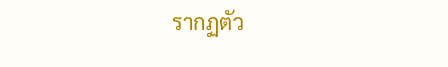รากฏตัว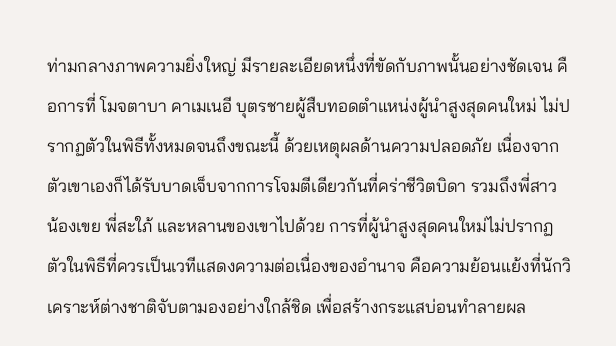ท่ามกลางภาพความยิ่งใหญ่ มีรายละเอียดหนึ่งที่ขัดกับภาพนั้นอย่างชัดเจน คือการที่ โมจตาบา คาเมเนอี บุตรชายผู้สืบทอดตำแหน่งผู้นำสูงสุดคนใหม่ ไม่ปรากฏตัวในพิธีทั้งหมดจนถึงขณะนี้ ด้วยเหตุผลด้านความปลอดภัย เนื่องจากตัวเขาเองก็ได้รับบาดเจ็บจากการโจมตีเดียวกันที่คร่าชีวิตบิดา รวมถึงพี่สาว น้องเขย พี่สะใภ้ และหลานของเขาไปด้วย การที่ผู้นำสูงสุดคนใหม่ไม่ปรากฏตัวในพิธีที่ควรเป็นเวทีแสดงความต่อเนื่องของอำนาจ คือความย้อนแย้งที่นักวิเคราะห์ต่างชาติจับตามองอย่างใกล้ชิด เพื่อสร้างกระแสบ่อนทำลายผล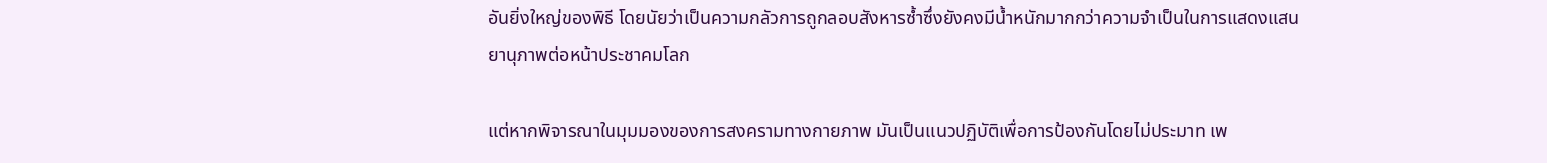อันยิ่งใหญ่ของพิธี โดยนัยว่าเป็นความกลัวการถูกลอบสังหารซ้ำซึ่งยังคงมีน้ำหนักมากกว่าความจำเป็นในการแสดงแสนยานุภาพต่อหน้าประชาคมโลก

แต่หากพิจารณาในมุมมองของการสงครามทางกายภาพ มันเป็นแนวปฏิบัติเพื่อการป้องกันโดยไม่ประมาท เพ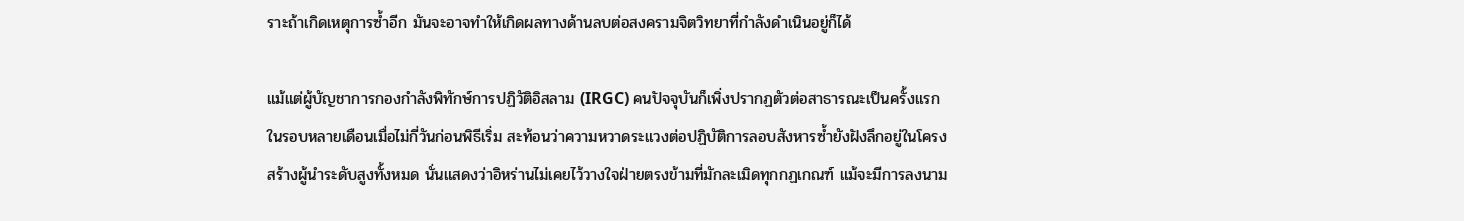ราะถ้าเกิดเหตุการซ้ำอีก มันจะอาจทำให้เกิดผลทางด้านลบต่อสงครามจิตวิทยาที่กำลังดำเนินอยู่ก็ได้

แม้แต่ผู้บัญชาการกองกำลังพิทักษ์การปฏิวัติอิสลาม (IRGC) คนปัจจุบันก็เพิ่งปรากฏตัวต่อสาธารณะเป็นครั้งแรกในรอบหลายเดือนเมื่อไม่กี่วันก่อนพิธีเริ่ม สะท้อนว่าความหวาดระแวงต่อปฏิบัติการลอบสังหารซ้ำยังฝังลึกอยู่ในโครงสร้างผู้นำระดับสูงทั้งหมด นั่นแสดงว่าอิหร่านไม่เคยไว้วางใจฝ่ายตรงข้ามที่มักละเมิดทุกกฏเกณฑ์ แม้จะมีการลงนาม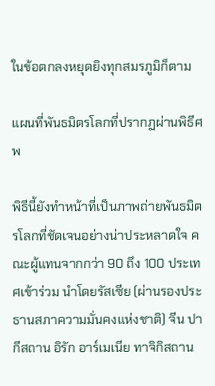ในข้อตกลงหยุดยิงทุกสมรภูมิก็ตาม

แผนที่พันธมิตรโลกที่ปรากฏผ่านพิธีศพ

พิธีนี้ยังทำหน้าที่เป็นภาพถ่ายพันธมิตรโลกที่ชัดเจนอย่างน่าประหลาดใจ คณะผู้แทนจากกว่า 90 ถึง 100 ประเทศเข้าร่วม นำโดยรัสเซีย (ผ่านรองประธานสภาความมั่นคงแห่งชาติ) จีน ปากีสถาน อิรัก อาร์เมเนีย ทาจิกิสถาน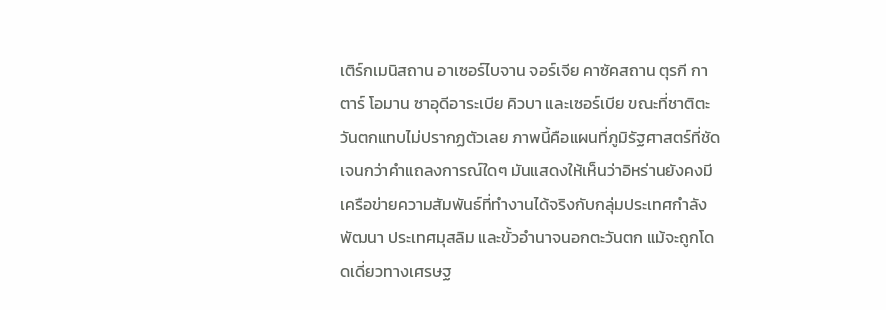เติร์กเมนิสถาน อาเซอร์ไบจาน จอร์เจีย คาซัคสถาน ตุรกี กาตาร์ โอมาน ซาอุดีอาระเบีย คิวบา และเซอร์เบีย ขณะที่ชาติตะวันตกแทบไม่ปรากฏตัวเลย ภาพนี้คือแผนที่ภูมิรัฐศาสตร์ที่ชัดเจนกว่าคำแถลงการณ์ใดๆ มันแสดงให้เห็นว่าอิหร่านยังคงมีเครือข่ายความสัมพันธ์ที่ทำงานได้จริงกับกลุ่มประเทศกำลังพัฒนา ประเทศมุสลิม และขั้วอำนาจนอกตะวันตก แม้จะถูกโดดเดี่ยวทางเศรษฐ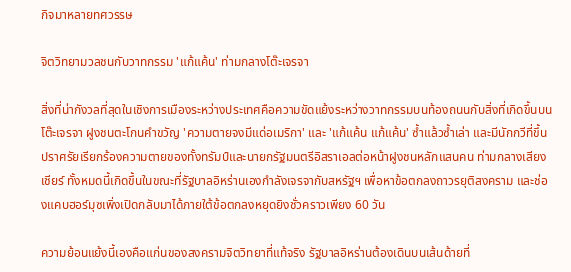กิจมาหลายทศวรรษ

จิตวิทยามวลชนกับวาทกรรม 'แก้แค้น' ท่ามกลางโต๊ะเจรจา

สิ่งที่น่ากังวลที่สุดในเชิงการเมืองระหว่างประเทศคือความขัดแย้งระหว่างวาทกรรมบนท้องถนนกับสิ่งที่เกิดขึ้นบนโต๊ะเจรจา ฝูงชนตะโกนคำขวัญ 'ความตายจงมีแด่อเมริกา' และ 'แก้แค้น แก้แค้น' ซ้ำแล้วซ้ำเล่า และมีนักกวีที่ขึ้นปราศรัยเรียกร้องความตายของทั้งทรัมป์และนายกรัฐมนตรีอิสราเอลต่อหน้าฝูงชนหลักแสนคน ท่ามกลางเสียงเชียร์ ทั้งหมดนี้เกิดขึ้นในขณะที่รัฐบาลอิหร่านเองกำลังเจรจากับสหรัฐฯ เพื่อหาข้อตกลงถาวรยุติสงคราม และช่องแคบฮอร์มุซเพิ่งเปิดกลับมาได้ภายใต้ข้อตกลงหยุดยิงชั่วคราวเพียง 60 วัน

ความย้อนแย้งนี้เองคือแก่นของสงครามจิตวิทยาที่แท้จริง รัฐบาลอิหร่านต้องเดินบนเส้นด้ายที่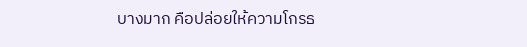บางมาก คือปล่อยให้ความโกรธ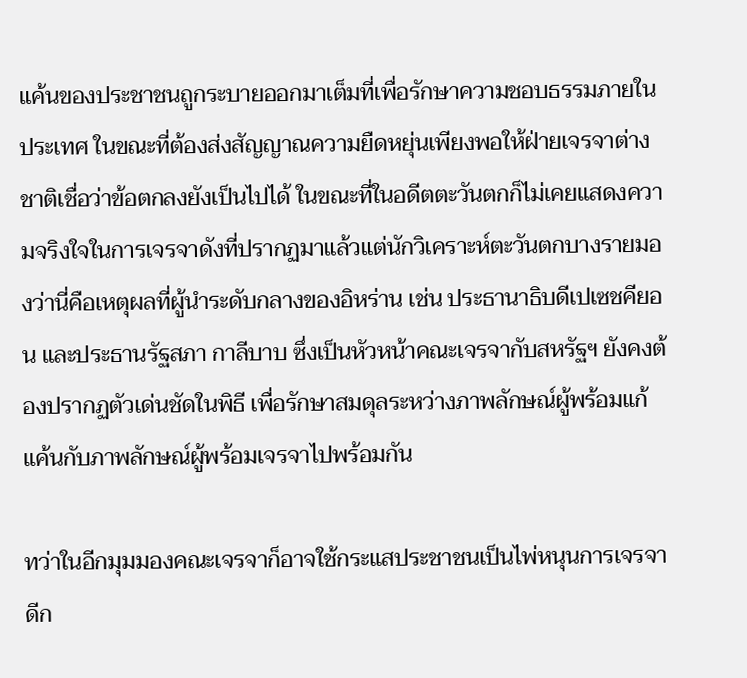แค้นของประชาชนถูกระบายออกมาเต็มที่เพื่อรักษาความชอบธรรมภายในประเทศ ในขณะที่ต้องส่งสัญญาณความยืดหยุ่นเพียงพอให้ฝ่ายเจรจาต่างชาติเชื่อว่าข้อตกลงยังเป็นไปได้ ในขณะที่ในอดีตตะวันตกก็ไม่เคยแสดงความจริงใจในการเจรจาดังที่ปรากฏมาแล้วแต่นักวิเคราะห์ตะวันตกบางรายมองว่านี่คือเหตุผลที่ผู้นำระดับกลางของอิหร่าน เช่น ประธานาธิบดีเปเซชคียอน และประธานรัฐสภา กาลีบาบ ซึ่งเป็นหัวหน้าคณะเจรจากับสหรัฐฯ ยังคงต้องปรากฏตัวเด่นชัดในพิธี เพื่อรักษาสมดุลระหว่างภาพลักษณ์ผู้พร้อมแก้แค้นกับภาพลักษณ์ผู้พร้อมเจรจาไปพร้อมกัน

ทว่าในอีกมุมมองคณะเจรจาก็อาจใช้กระแสประชาชนเป็นไพ่หนุนการเจรจา ดีก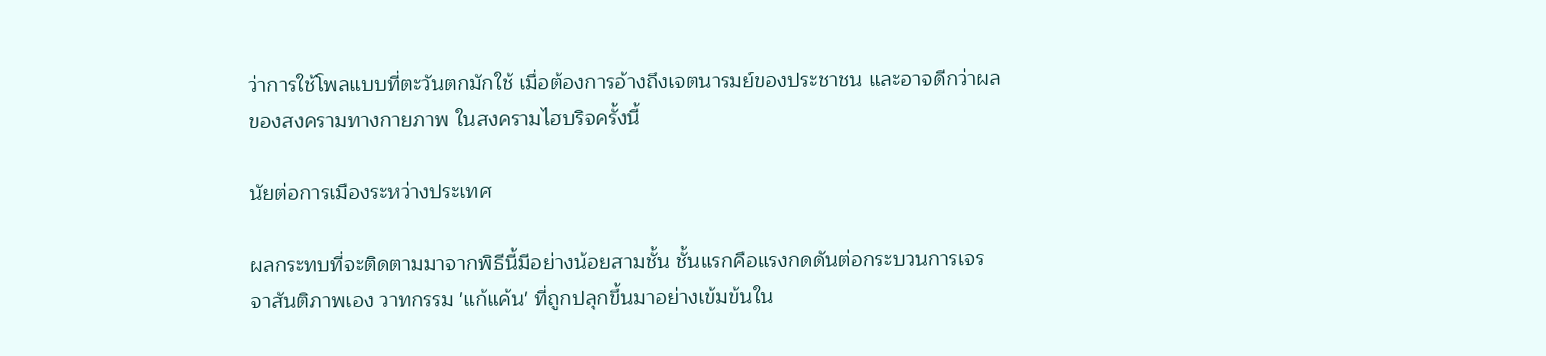ว่าการใช้โพลแบบที่ตะวันตกมักใช้ เมื่อต้องการอ้างถึงเจตนารมย์ของประชาชน และอาจดีกว่าผลของสงครามทางกายภาพ ในสงครามไฮบริจครั้งนี้

นัยต่อการเมืองระหว่างประเทศ

ผลกระทบที่จะติดตามมาจากพิธีนี้มีอย่างน้อยสามชั้น ชั้นแรกคือแรงกดดันต่อกระบวนการเจรจาสันติภาพเอง วาทกรรม 'แก้แค้น' ที่ถูกปลุกขึ้นมาอย่างเข้มข้นใน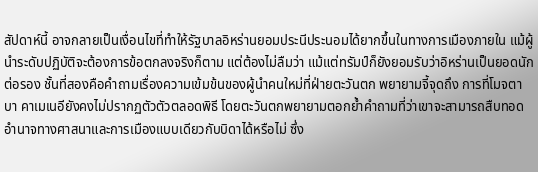สัปดาห์นี้ อาจกลายเป็นเงื่อนไขที่ทำให้รัฐบาลอิหร่านยอมประนีประนอมได้ยากขึ้นในทางการเมืองภายใน แม้ผู้นำระดับปฏิบัติจะต้องการข้อตกลงจริงก็ตาม แต่ต้องไม่ลืมว่า แม้แต่ทรัมป์ก็ยังยอมรับว่าอิหร่านเป็นยอดนักต่อรอง ชั้นที่สองคือคำถามเรื่องความเข้มข้นของผู้นำคนใหม่ที่ฝ่ายตะวันตก พยายามจี้จุดถึง การที่โมจตาบา คาเมเนอียังคงไม่ปรากฏตัวตัวตลอดพิธี โดยตะวันตกพยายามตอกย้ำคำถามที่ว่าเขาจะสามารถสืบทอดอำนาจทางศาสนาและการเมืองแบบเดียวกับบิดาได้หรือไม่ ซึ่ง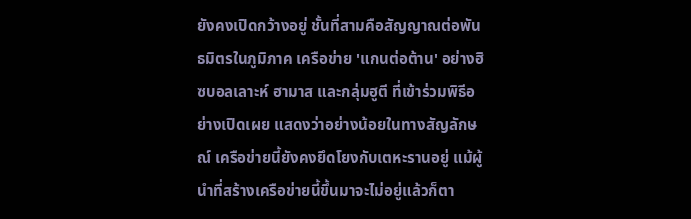ยังคงเปิดกว้างอยู่ ชั้นที่สามคือสัญญาณต่อพันธมิตรในภูมิภาค เครือข่าย 'แกนต่อต้าน' อย่างฮิซบอลเลาะห์ ฮามาส และกลุ่มฮูตี ที่เข้าร่วมพิธีอย่างเปิดเผย แสดงว่าอย่างน้อยในทางสัญลักษณ์ เครือข่ายนี้ยังคงยึดโยงกับเตหะรานอยู่ แม้ผู้นำที่สร้างเครือข่ายนี้ขึ้นมาจะไม่อยู่แล้วก็ตา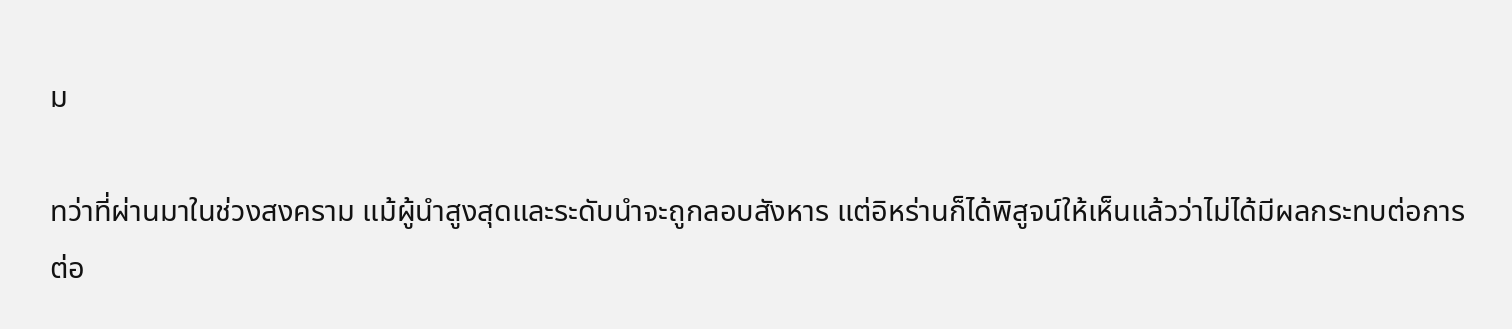ม

ทว่าที่ผ่านมาในช่วงสงคราม แม้ผู้นำสูงสุดและระดับนำจะถูกลอบสังหาร แต่อิหร่านก็ได้พิสูจน์ให้เห็นแล้วว่าไม่ได้มีผลกระทบต่อการต่อ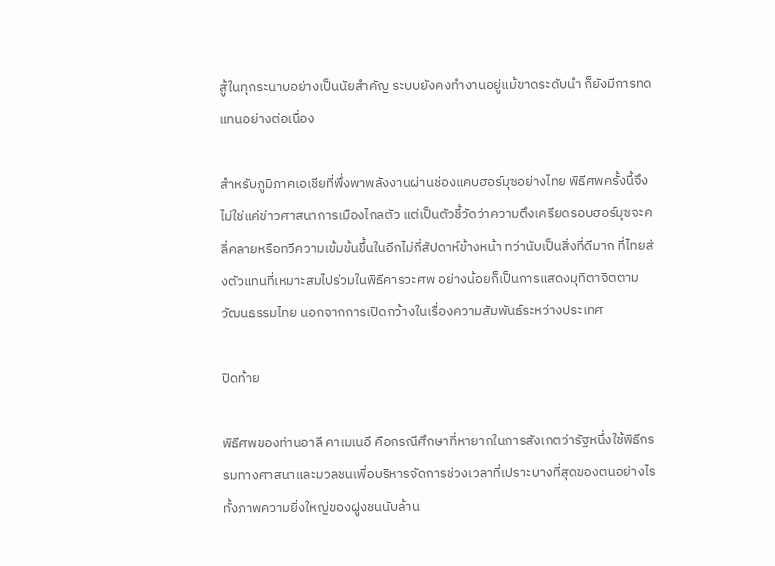สู้ในทุกระนาบอย่างเป็นนัยสำคัญ ระบบยังคงทำงานอยู่แม้ขาดระดับนำ ก็ยังมีการทดแทนอย่างต่อเนื่อง

สำหรับภูมิภาคเอเชียที่พึ่งพาพลังงานผ่านช่องแคบฮอร์มุซอย่างไทย พิธีศพครั้งนี้จึงไม่ใช่แค่ข่าวศาสนาการเมืองไกลตัว แต่เป็นตัวชี้วัดว่าความตึงเครียดรอบฮอร์มุซจะคลี่คลายหรือทวีความเข้มข้นขึ้นในอีกไม่กี่สัปดาห์ข้างหน้า ทว่านับเป็นสิ่งที่ดีมาก ที่ไทยส่งตัวแทนที่เหมาะสมไปร่วมในพิธีคารวะศพ อย่างน้อยก็เป็นการแสดงมุทิตาจิตตามวัฒนธรรมไทย นอกจากการเปิดกว้างในเรื่องความสัมพันธ์ระหว่างประเทศ

ปิดท้าย

พิธีศพของท่านอาลี คาเมเนอี คือกรณีศึกษาที่หายากในการสังเกตว่ารัฐหนึ่งใช้พิธีกรรมทางศาสนาและมวลชนเพื่อบริหารจัดการช่วงเวลาที่เปราะบางที่สุดของตนอย่างไร ทั้งภาพความยิ่งใหญ่ของฝูงชนนับล้าน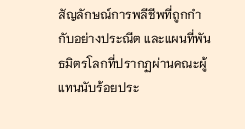สัญลักษณ์การพลีชีพที่ถูกกำกับอย่างประณีต และแผนที่พันธมิตรโลกที่ปรากฏผ่านคณะผู้แทนนับร้อยประ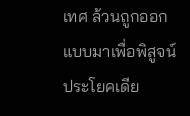เทศ ล้วนถูกออกแบบมาเพื่อพิสูจน์ประโยคเดีย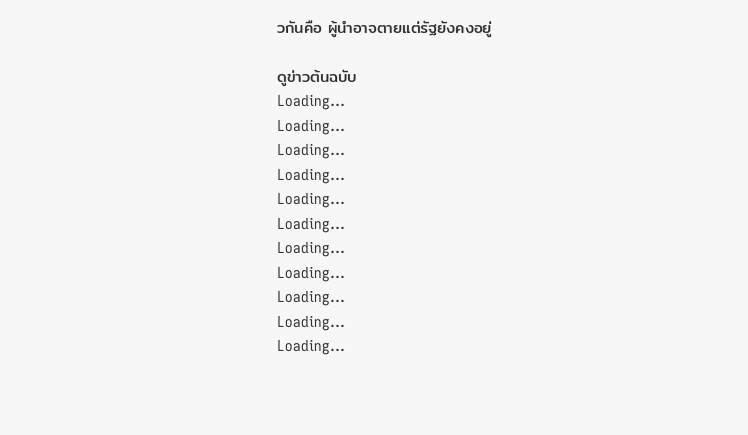วกันคือ ผู้นำอาจตายแต่รัฐยังคงอยู่

ดูข่าวต้นฉบับ
Loading...
Loading...
Loading...
Loading...
Loading...
Loading...
Loading...
Loading...
Loading...
Loading...
Loading...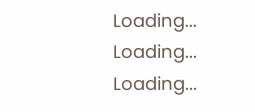Loading...
Loading...
Loading...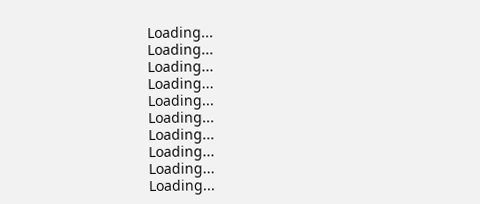Loading...
Loading...
Loading...
Loading...
Loading...
Loading...
Loading...
Loading...
Loading...
Loading...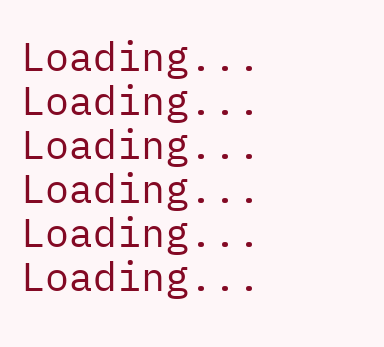Loading...
Loading...
Loading...
Loading...
Loading...
Loading...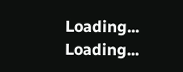Loading...
Loading...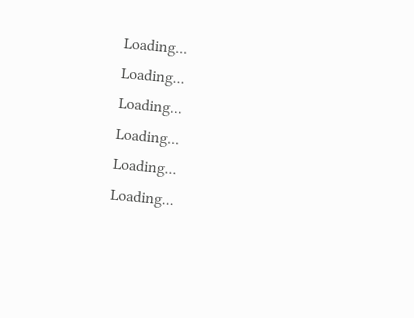Loading...
Loading...
Loading...
Loading...
Loading...
Loading...